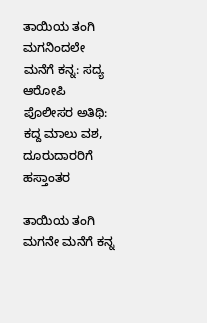ತಾಯಿಯ ತಂಗಿ ಮಗನಿಂದಲೇ ಮನೆಗೆ ಕನ್ನ: ಸದ್ಯ ಆರೋಪಿ ಪೊಲೀಸರ ಅತಿಥಿ: ಕದ್ದ ಮಾಲು ವಶ, ದೂರುದಾರರಿಗೆ ಹಸ್ತಾಂತರ

ತಾಯಿಯ ತಂಗಿ ಮಗನೇ ಮನೆಗೆ ಕನ್ನ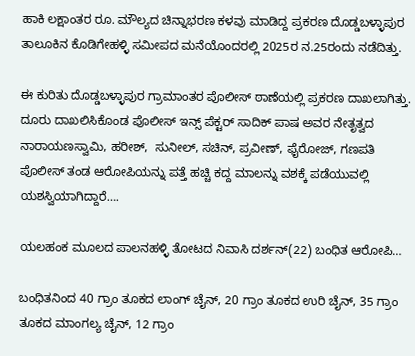ಹಾಕಿ ಲಕ್ಷಾಂತರ ರೂ. ಮೌಲ್ಯದ ಚಿನ್ನಾಭರಣ ಕಳವು ಮಾಡಿದ್ದ ಪ್ರಕರಣ ದೊಡ್ಡಬಳ್ಳಾಪುರ ತಾಲೂಕಿನ ಕೊಡಿಗೇಹಳ್ಳಿ ಸಮೀಪದ ಮನೆಯೊಂದರಲ್ಲಿ 2025ರ ನ.25ರಂದು ನಡೆದಿತ್ತು.

ಈ ಕುರಿತು ದೊಡ್ಡಬಳ್ಳಾಪುರ ಗ್ರಾಮಾಂತರ ಪೊಲೀಸ್ ಠಾಣೆಯಲ್ಲಿ ಪ್ರಕರಣ ದಾಖಲಾಗಿತ್ತು. ದೂರು ದಾಖಲಿಸಿಕೊಂಡ ಪೊಲೀಸ್ ಇನ್ಸ್ ಪೆಕ್ಟರ್ ಸಾದಿಕ್ ಪಾಷ ಅವರ ನೇತೃತ್ವದ ನಾರಾಯಣಸ್ವಾಮಿ, ಹರೀಶ್,  ಸುನೀಲ್, ಸಚಿನ್, ಪ್ರವೀಣ್, ಫೈರೋಜ್, ಗಣಪತಿ ಪೊಲೀಸ್ ತಂಡ ಆರೋಪಿಯನ್ನು ಪತ್ತೆ ಹಚ್ಚಿ ಕದ್ದ ಮಾಲನ್ನು ವಶಕ್ಕೆ ಪಡೆಯುವಲ್ಲಿ ಯಶಸ್ವಿಯಾಗಿದ್ದಾರೆ….

ಯಲಹಂಕ ಮೂಲದ ಪಾಲನಹಳ್ಳಿ ತೋಟದ ನಿವಾಸಿ ದರ್ಶನ್(22) ಬಂಧಿತ ಆರೋಪಿ…

ಬಂಧಿತನಿಂದ 40 ಗ್ರಾಂ ತೂಕದ ಲಾಂಗ್ ಚೈನ್, 20 ಗ್ರಾಂ ತೂಕದ ಉರಿ ಚೈನ್, 35 ಗ್ರಾಂ ತೂಕದ ಮಾಂಗಲ್ಯ ಚೈನ್, 12 ಗ್ರಾಂ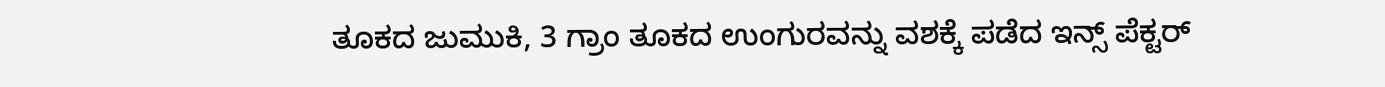ತೂಕದ ಜುಮುಕಿ, 3 ಗ್ರಾಂ ತೂಕದ ಉಂಗುರವನ್ನು ವಶಕ್ಕೆ ಪಡೆದ ಇನ್ಸ್ ಪೆಕ್ಟರ್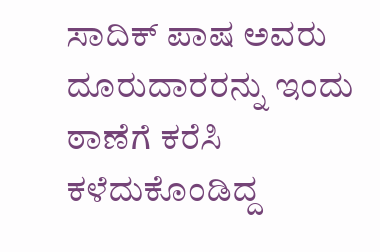ಸಾದಿಕ್ ಪಾಷ ಅವರು ದೂರುದಾರರನ್ನು ಇಂದು ಠಾಣೆಗೆ ಕರೆಸಿ ಕಳೆದುಕೊಂಡಿದ್ದ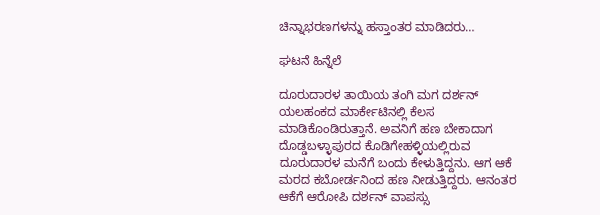ಚಿನ್ನಾಭರಣಗಳನ್ನು ಹಸ್ತಾಂತರ ಮಾಡಿದರು…

ಘಟನೆ ಹಿನ್ನೆಲೆ

ದೂರುದಾರಳ ತಾಯಿಯ ತಂಗಿ ಮಗ ದರ್ಶನ್ ಯಲಹಂಕದ ಮಾರ್ಕೇಟಿನಲ್ಲಿ ಕೆಲಸ ಮಾಡಿಕೊಂಡಿರುತ್ತಾನೆ. ಅವನಿಗೆ ಹಣ ಬೇಕಾದಾಗ ದೊಡ್ಡಬಳ್ಳಾಪುರದ ಕೊಡಿಗೇಹಳ್ಳಿಯಲ್ಲಿರುವ ದೂರುದಾರಳ ಮನೆಗೆ ಬಂದು ಕೇಳುತ್ತಿದ್ದನು. ಆಗ ಆಕೆ ಮರದ ಕಬೋರ್ಡನಿಂದ ಹಣ ನೀಡುತ್ತಿದ್ದರು. ಆನಂತರ ಆಕೆಗೆ ಆರೋಪಿ ದರ್ಶನ್ ವಾಪಸ್ಸು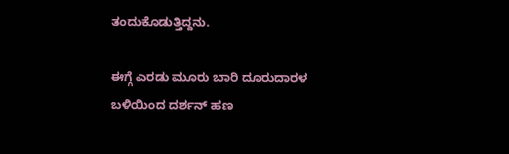ತಂದುಕೊಡುತ್ತಿದ್ದನು.

ಈಗ್ಗೆ ಎರಡು ಮೂರು ಬಾರಿ ದೂರುದಾರಳ ಬಳಿಯಿಂದ ದರ್ಶನ್ ಹಣ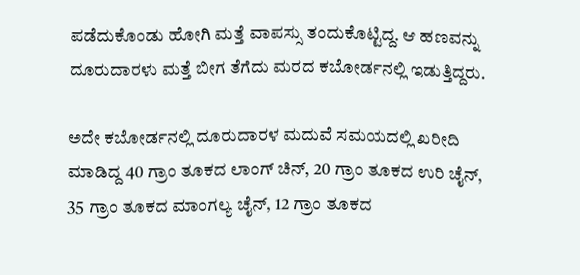ಪಡೆದುಕೊಂಡು ಹೋಗಿ ಮತ್ತೆ ವಾಪಸ್ಸು ತಂದುಕೊಟ್ಟಿದ್ದ. ಆ ಹಣವನ್ನು ದೂರುದಾರಳು ಮತ್ತೆ ಬೀಗ ತೆಗೆದು ಮರದ ಕಬೋರ್ಡನಲ್ಲಿ ಇಡುತ್ತಿದ್ದರು.

ಅದೇ ಕಬೋರ್ಡನಲ್ಲಿ ದೂರುದಾರಳ ಮದುವೆ ಸಮಯದಲ್ಲಿ ಖರೀದಿ ಮಾಡಿದ್ದ 40 ಗ್ರಾಂ ತೂಕದ ಲಾಂಗ್ ಚಿನ್, 20 ಗ್ರಾಂ ತೂಕದ ಉರಿ ಚೈನ್, 35 ಗ್ರಾಂ ತೂಕದ ಮಾಂಗಲ್ಯ ಚೈನ್, 12 ಗ್ರಾಂ ತೂಕದ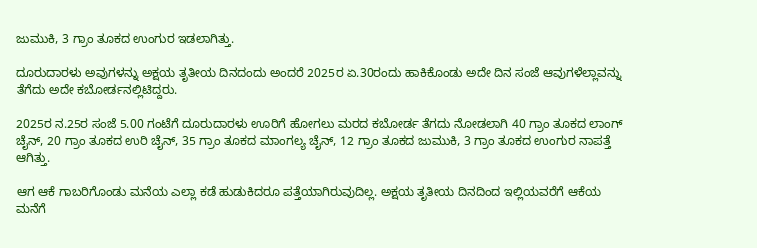ಜುಮುಕಿ, 3 ಗ್ರಾಂ ತೂಕದ ಉಂಗುರ ಇಡಲಾಗಿತ್ತು.

ದೂರುದಾರಳು ಅವುಗಳನ್ನು ಅಕ್ಷಯ ತೃತೀಯ ದಿನದಂದು ಅಂದರೆ 2025ರ ಏ.30ರಂದು ಹಾಕಿಕೊಂಡು ಅದೇ ದಿನ ಸಂಜೆ ಆವುಗಳೆಲ್ಲಾವನ್ನು ತೆಗೆದು ಅದೇ ಕಬೋರ್ಡನಲ್ಲಿಟಿದ್ದರು.

2025ರ ನ.25ರ ಸಂಜೆ 5.00 ಗಂಟೆಗೆ ದೂರುದಾರಳು ಊರಿಗೆ ಹೋಗಲು ಮರದ ಕಬೋರ್ಡ ತೆಗದು ನೋಡಲಾಗಿ 40 ಗ್ರಾಂ ತೂಕದ ಲಾಂಗ್ ಚೈನ್, 20 ಗ್ರಾಂ ತೂಕದ ಉರಿ ಚೈನ್, 35 ಗ್ರಾಂ ತೂಕದ ಮಾಂಗಲ್ಯ ಚೈನ್‌, 12 ಗ್ರಾಂ ತೂಕದ ಜುಮುಕಿ, 3 ಗ್ರಾಂ ತೂಕದ ಉಂಗುರ ನಾಪತ್ತೆ ಆಗಿತ್ತು.

ಆಗ ಆಕೆ ಗಾಬರಿಗೊಂಡು ಮನೆಯ ಎಲ್ಲಾ ಕಡೆ ಹುಡುಕಿದರೂ ಪತ್ತೆಯಾಗಿರುವುದಿಲ್ಲ. ಅಕ್ಷಯ ತೃತೀಯ ದಿನದಿಂದ ಇಲ್ಲಿಯವರೆಗೆ ಆಕೆಯ ಮನೆಗೆ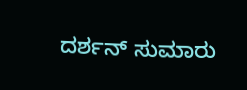ದರ್ಶನ್ ಸುಮಾರು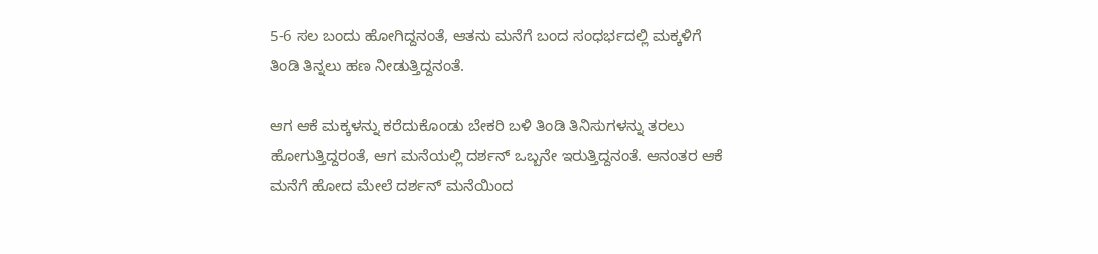5-6 ಸಲ ಬಂದು ಹೋಗಿದ್ದನಂತೆ, ಆತನು ಮನೆಗೆ ಬಂದ ಸಂಧರ್ಭದಲ್ಲಿ ಮಕ್ಕಳಿಗೆ ತಿಂಡಿ ತಿನ್ನಲು ಹಣ ನೀಡುತ್ತಿದ್ದನಂತೆ.

ಆಗ ಆಕೆ ಮಕ್ಕಳನ್ನು ಕರೆದುಕೊಂಡು ಬೇಕರಿ ಬಳಿ ತಿಂಡಿ ತಿನಿಸುಗಳನ್ನು ತರಲು ಹೋಗುತ್ತಿದ್ದರಂತೆ, ಆಗ ಮನೆಯಲ್ಲಿ ದರ್ಶನ್ ಒಬ್ಬನೇ ಇರುತ್ತಿದ್ದನಂತೆ. ಆನಂತರ ಆಕೆ ಮನೆಗೆ ಹೋದ ಮೇಲೆ ದರ್ಶನ್ ಮನೆಯಿಂದ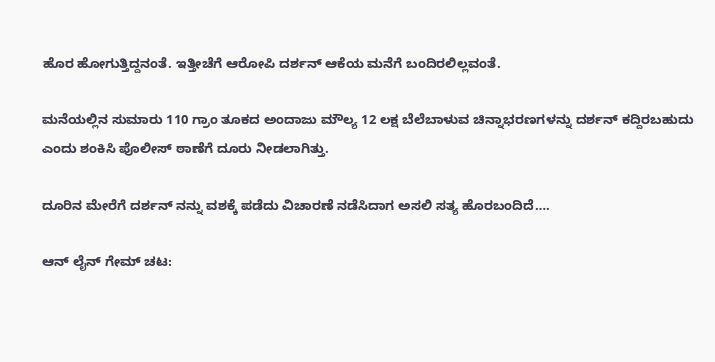ಹೊರ ಹೋಗುತ್ತಿದ್ದನಂತೆ. ಇತ್ತೀಚೆಗೆ ಆರೋಪಿ ದರ್ಶನ್ ಆಕೆಯ ಮನೆಗೆ ಬಂದಿರಲಿಲ್ಲವಂತೆ.

ಮನೆಯಲ್ಲಿನ ಸುಮಾರು 110 ಗ್ರಾಂ ತೂಕದ ಅಂದಾಜು ಮೌಲ್ಯ 12 ಲಕ್ಷ ಬೆಲೆಬಾಳುವ ಚಿನ್ನಾಭರಣಗಳನ್ನು ದರ್ಶನ್ ಕದ್ದಿರಬಹುದು ಎಂದು ಶಂಕಿಸಿ ಪೊಲೀಸ್ ಠಾಣೆಗೆ ದೂರು ನೀಡಲಾಗಿತ್ತು.

ದೂರಿನ ಮೇರೆಗೆ ದರ್ಶನ್ ನನ್ನು ವಶಕ್ಕೆ ಪಡೆದು ವಿಚಾರಣೆ ನಡೆಸಿದಾಗ ಅಸಲಿ ಸತ್ಯ ಹೊರಬಂದಿದೆ….

ಆನ್ ಲೈನ್ ಗೇಮ್ ಚಟ: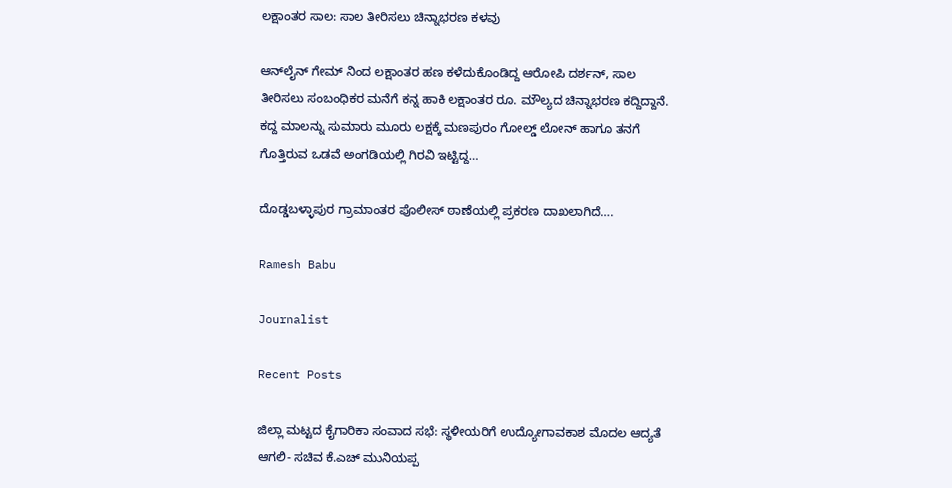ಲಕ್ಷಾಂತರ ಸಾಲ: ಸಾಲ ತೀರಿಸಲು ಚಿನ್ನಾಭರಣ ಕಳವು

ಆನ್‌ಲೈನ್ ಗೇಮ್ ನಿಂದ ಲಕ್ಷಾಂತರ ಹಣ ಕಳೆದುಕೊಂಡಿದ್ದ ಆರೋಪಿ ದರ್ಶನ್, ಸಾಲ ತೀರಿಸಲು ಸಂಬಂಧಿಕರ ಮನೆಗೆ ಕನ್ನ ಹಾಕಿ ಲಕ್ಷಾಂತರ ರೂ. ಮೌಲ್ಯದ ಚಿನ್ನಾಭರಣ ಕದ್ದಿದ್ದಾನೆ. ಕದ್ದ ಮಾಲನ್ನು ಸುಮಾರು ಮೂರು ಲಕ್ಷಕ್ಕೆ ಮಣಪುರಂ ಗೋಲ್ಡ್ ಲೋನ್ ಹಾಗೂ ತನಗೆ ಗೊತ್ತಿರುವ ಒಡವೆ ಅಂಗಡಿಯಲ್ಲಿ ಗಿರವಿ ಇಟ್ಟಿದ್ದ…

ದೊಡ್ಡಬಳ್ಳಾಪುರ ಗ್ರಾಮಾಂತರ ಪೊಲೀಸ್ ಠಾಣೆಯಲ್ಲಿ ಪ್ರಕರಣ ದಾಖಲಾಗಿದೆ….

Ramesh Babu

Journalist

Recent Posts

ಜಿಲ್ಲಾ ಮಟ್ಟದ ಕೈಗಾರಿಕಾ ಸಂವಾದ ಸಭೆ: ಸ್ಥಳೀಯರಿಗೆ ಉದ್ಯೋಗಾವಕಾಶ ಮೊದಲ ಆದ್ಯತೆ ಆಗಲಿ- ಸಚಿವ ಕೆ.ಎಚ್ ಮುನಿಯಪ್ಪ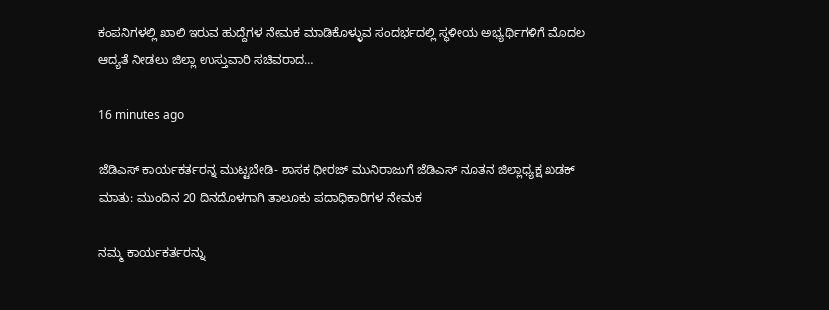ಕಂಪನಿಗಳಲ್ಲಿ ಖಾಲಿ ಇರುವ ಹುದ್ದೆಗಳ ನೇಮಕ ಮಾಡಿಕೊಳ್ಳುವ ಸಂದರ್ಭದಲ್ಲಿ ಸ್ಥಳೀಯ ಅಭ್ಯರ್ಥಿಗಳಿಗೆ ಮೊದಲ ಆದ್ಯತೆ ನೀಡಲು ಜಿಲ್ಲಾ ಉಸ್ತುವಾರಿ ಸಚಿವರಾದ…

16 minutes ago

ಜೆಡಿಎಸ್ ಕಾರ್ಯಕರ್ತರನ್ನ ಮುಟ್ಟಬೇಡಿ- ಶಾಸಕ ಧೀರಜ್ ಮುನಿರಾಜುಗೆ ಜೆಡಿಎಸ್ ನೂತನ ಜಿಲ್ಲಾಧ್ಯಕ್ಷ ಖಡಕ್ ಮಾತು: ಮುಂದಿನ 20 ದಿನದೊಳಗಾಗಿ ತಾಲೂಕು ಪದಾಧಿಕಾರಿಗಳ ನೇಮಕ

ನಮ್ಮ ಕಾರ್ಯಕರ್ತರನ್ನು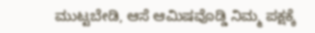ಮುಟ್ಟಬೇಡಿ, ಆಸೆ ಆಮಿಷವೊಡ್ಡಿ ನಿಮ್ಮ ಪಕ್ಷಕ್ಕೆ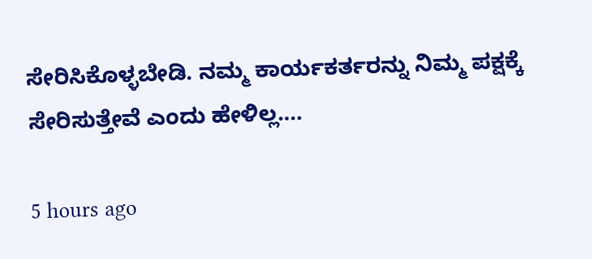ಸೇರಿಸಿಕೊಳ್ಳಬೇಡಿ. ನಮ್ಮ ಕಾರ್ಯಕರ್ತರನ್ನು ನಿಮ್ಮ ಪಕ್ಷಕ್ಕೆ ಸೇರಿಸುತ್ತೇವೆ ಎಂದು ಹೇಳಿಲ್ಲ.…

5 hours ago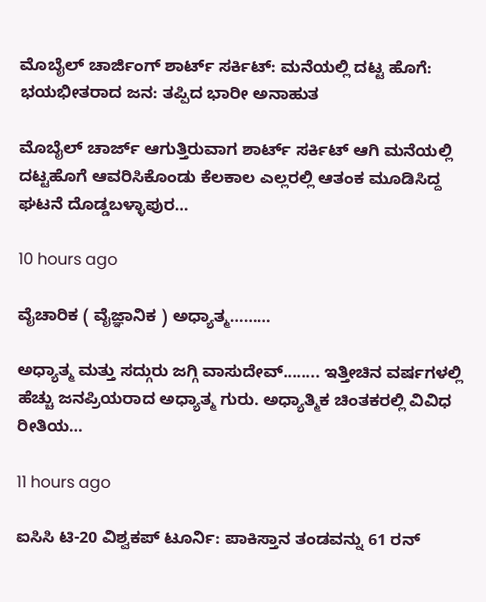ಮೊಬೈಲ್ ಚಾರ್ಜಿಂಗ್ ಶಾರ್ಟ್ ಸರ್ಕಿಟ್: ಮನೆಯಲ್ಲಿ ದಟ್ಟ ಹೊಗೆ: ಭಯಭೀತರಾದ ಜನ: ತಪ್ಪಿದ ಭಾರೀ ಅನಾಹುತ

ಮೊಬೈಲ್ ಚಾರ್ಜ್ ಆಗುತ್ತಿರುವಾಗ ಶಾರ್ಟ್ ಸರ್ಕಿಟ್ ಆಗಿ ಮನೆಯಲ್ಲಿ ದಟ್ಟಹೊಗೆ ಆವರಿಸಿಕೊಂಡು ಕೆಲಕಾಲ ಎಲ್ಲರಲ್ಲಿ ಆತಂಕ ಮೂಡಿಸಿದ್ದ ಘಟನೆ ದೊಡ್ಡಬಳ್ಳಾಪುರ…

10 hours ago

ವೈಚಾರಿಕ ( ವೈಜ್ಞಾನಿಕ ) ಅಧ್ಯಾತ್ಮ………

ಅಧ್ಯಾತ್ಮ ಮತ್ತು ಸದ್ಗುರು ಜಗ್ಗಿ ವಾಸುದೇವ್........ ಇತ್ತೀಚಿನ ವರ್ಷಗಳಲ್ಲಿ ಹೆಚ್ಚು ಜನಪ್ರಿಯರಾದ ಅಧ್ಯಾತ್ಮ ಗುರು. ಅಧ್ಯಾತ್ಮಿಕ ಚಿಂತಕರಲ್ಲಿ ವಿವಿಧ ರೀತಿಯ…

11 hours ago

ಐಸಿಸಿ ಟಿ-20 ವಿಶ್ವಕಪ್ ಟೂರ್ನಿ: ಪಾಕಿಸ್ತಾನ ತಂಡವನ್ನು 61 ರನ್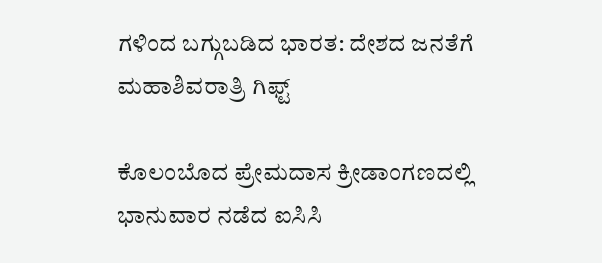ಗಳಿಂದ ಬಗ್ಗುಬಡಿದ ಭಾರತ: ದೇಶದ ಜನತೆಗೆ ಮಹಾಶಿವರಾತ್ರಿ ಗಿಫ್ಟ್

ಕೊಲಂಬೊದ ಪ್ರೇಮದಾಸ ಕ್ರೀಡಾಂಗಣದಲ್ಲಿ ಭಾನುವಾರ ನಡೆದ ಐಸಿಸಿ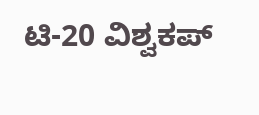ಟಿ-20 ವಿಶ್ವಕಪ್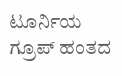ಟೂರ್ನಿಯ ಗ್ರೂಪ್ ಹಂತದ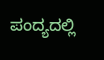ಪಂದ್ಯದಲ್ಲಿ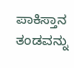ಪಾಕಿಸ್ತಾನ ತಂಡವನ್ನು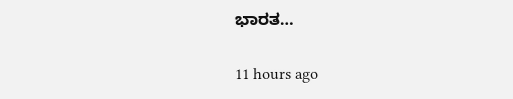ಭಾರತ…

11 hours ago